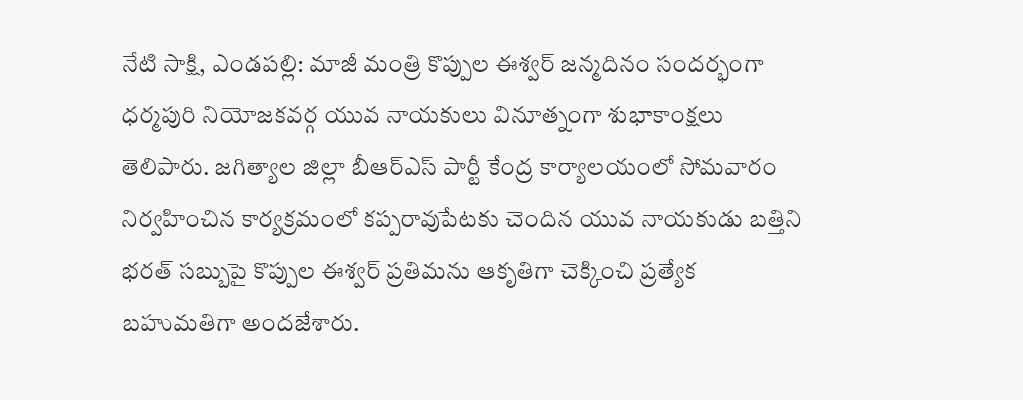నేటి సాక్షి, ఎండపల్లి: మాజీ మంత్రి కొప్పుల ఈశ్వర్ జన్మదినం సందర్భంగా ధర్మపురి నియోజకవర్గ యువ నాయకులు వినూత్నంగా శుభాకాంక్షలు తెలిపారు. జగిత్యాల జిల్లా బీఆర్ఎస్ పార్టీ కేంద్ర కార్యాలయంలో సోమవారం నిర్వహించిన కార్యక్రమంలో కప్పరావుపేటకు చెందిన యువ నాయకుడు బత్తిని భరత్ సబ్బుపై కొప్పుల ఈశ్వర్ ప్రతిమను ఆకృతిగా చెక్కించి ప్రత్యేక బహుమతిగా అందజేశారు.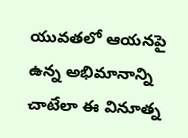యువతలో ఆయనపై ఉన్న అభిమానాన్ని చాటేలా ఈ వినూత్న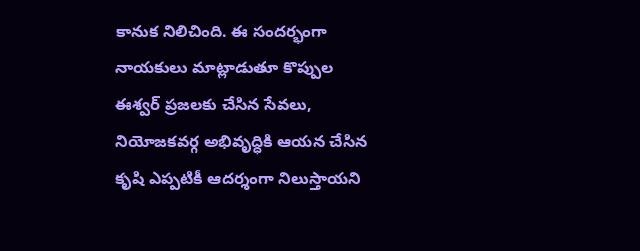కానుక నిలిచింది. ఈ సందర్భంగా నాయకులు మాట్లాడుతూ కొప్పుల ఈశ్వర్ ప్రజలకు చేసిన సేవలు, నియోజకవర్గ అభివృద్ధికి ఆయన చేసిన కృషి ఎప్పటికీ ఆదర్శంగా నిలుస్తాయని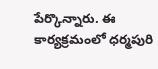పేర్కొన్నారు. ఈ కార్యక్రమంలో ధర్మపురి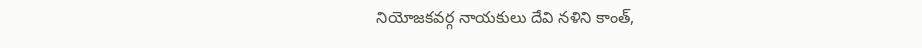నియోజకవర్గ నాయకులు దేవి నళిని కాంత్,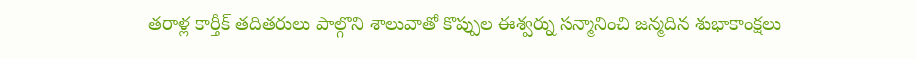తరాళ్ల కార్తీక్ తదితరులు పాల్గొని శాలువాతో కొప్పుల ఈశ్వర్ను సన్మానించి జన్మదిన శుభాకాంక్షలు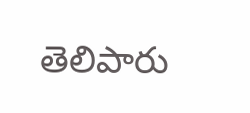తెలిపారు